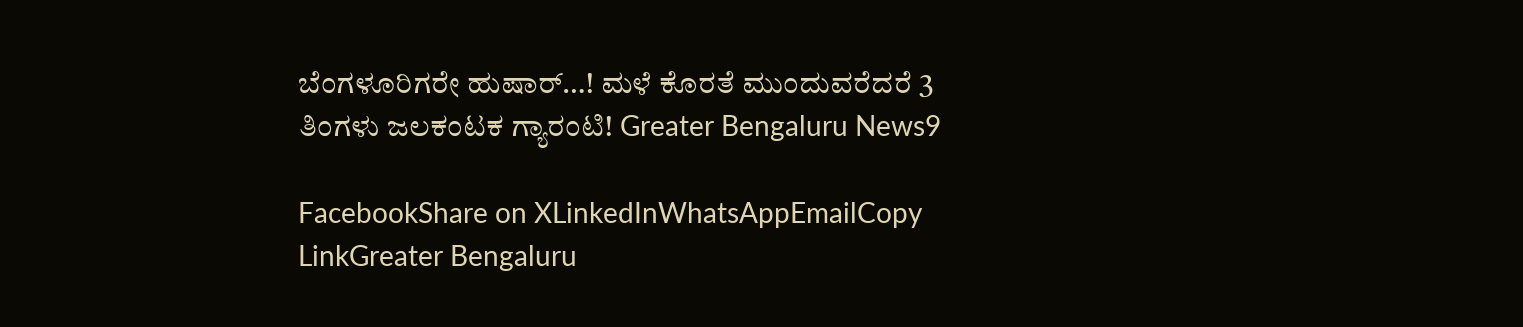ಬೆಂಗಳೂರಿಗರೇ ಹುಷಾರ್…! ಮಳೆ ಕೊರತೆ ಮುಂದುವರೆದರೆ 3 ತಿಂಗಳು ಜಲಕಂಟಕ ಗ್ಯಾರಂಟಿ! Greater Bengaluru News9

FacebookShare on XLinkedInWhatsAppEmailCopy LinkGreater Bengaluru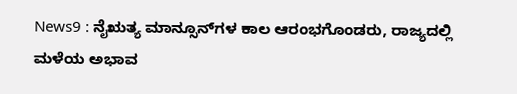News9 : ನೈಋತ್ಯ ಮಾನ್ಸೂನ್‌ಗಳ ಕಾಲ ಆರಂಭಗೊಂಡರು, ರಾಜ್ಯದಲ್ಲಿ ಮಳೆಯ ಅಭಾವ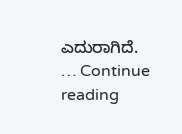ಎದುರಾಗಿದೆ. … Continue reading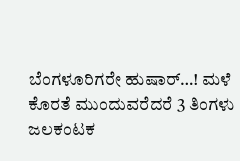ಬೆಂಗಳೂರಿಗರೇ ಹುಷಾರ್…! ಮಳೆ ಕೊರತೆ ಮುಂದುವರೆದರೆ 3 ತಿಂಗಳು ಜಲಕಂಟಕ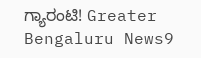ಗ್ಯಾರಂಟಿ! Greater Bengaluru News9